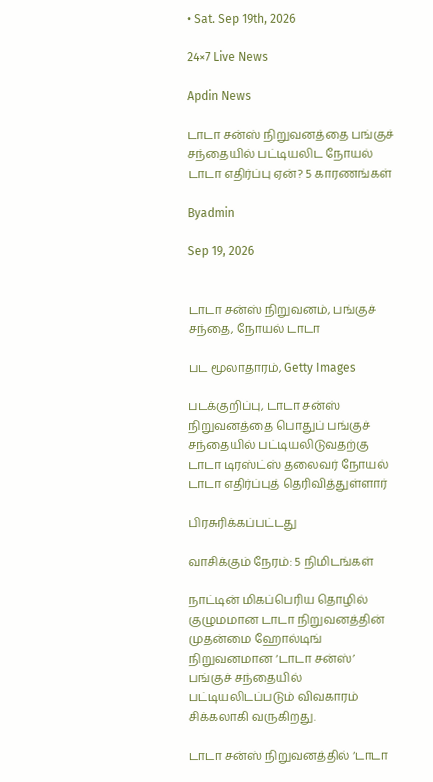• Sat. Sep 19th, 2026

24×7 Live News

Apdin News

டாடா சன்ஸ் நிறுவனத்தை பங்குச் சந்தையில் பட்டியலிட நோயல் டாடா எதிர்ப்பு ஏன்? 5 காரணங்கள்

Byadmin

Sep 19, 2026


டாடா சன்ஸ் நிறுவனம், பங்குச் சந்தை, நோயல் டாடா

பட மூலாதாரம், Getty Images

படக்குறிப்பு, டாடா சன்ஸ் நிறுவனத்தை பொதுப் பங்குச் சந்தையில் பட்டியலிடுவதற்கு டாடா டிரஸ்ட்ஸ் தலைவர் நோயல் டாடா எதிர்ப்புத் தெரிவித்துள்ளார்

பிரசுரிக்கப்பட்டது

வாசிக்கும் நேரம்: 5 நிமிடங்கள்

நாட்டின் மிகப்பெரிய தொழில் குழுமமான டாடா நிறுவனத்தின் முதன்மை ஹோல்டிங் நிறுவனமான ‘டாடா சன்ஸ்’ பங்குச் சந்தையில் பட்டியலிடப்படும் விவகாரம் சிக்கலாகி வருகிறது.

டாடா சன்ஸ் நிறுவனத்தில் ‘டாடா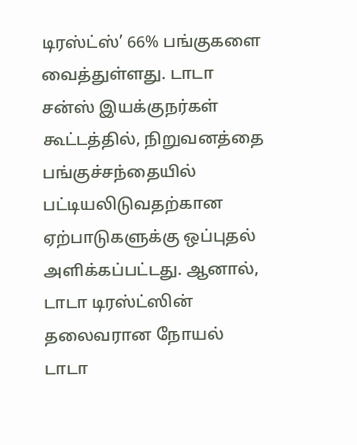டிரஸ்ட்ஸ்’ 66% பங்குகளை வைத்துள்ளது. டாடா சன்ஸ் இயக்குநர்கள் கூட்டத்தில், நிறுவனத்தை பங்குச்சந்தையில் பட்டியலிடுவதற்கான ஏற்பாடுகளுக்கு ஒப்புதல் அளிக்கப்பட்டது. ஆனால், டாடா டிரஸ்ட்ஸின் தலைவரான நோயல் டாடா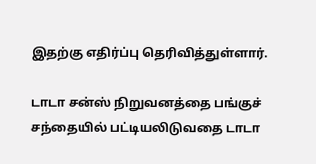இதற்கு எதிர்ப்பு தெரிவித்துள்ளார்.

டாடா சன்ஸ் நிறுவனத்தை பங்குச் சந்தையில் பட்டியலிடுவதை டாடா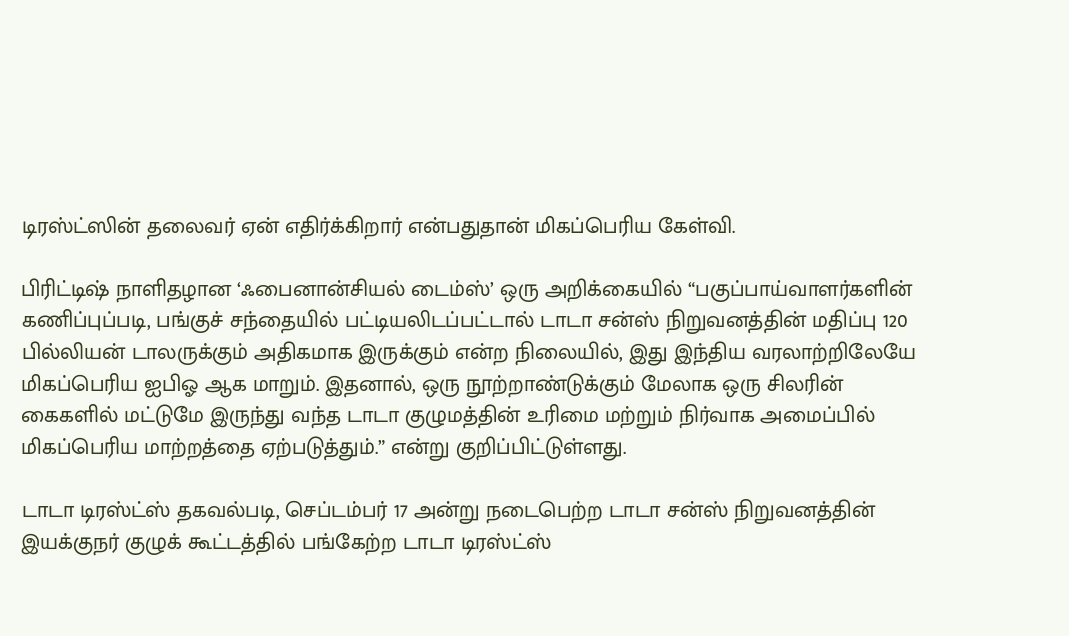டிரஸ்ட்ஸின் தலைவர் ஏன் எதிர்க்கிறார் என்பதுதான் மிகப்பெரிய கேள்வி.

பிரிட்டிஷ் நாளிதழான ‘ஃபைனான்சியல் டைம்ஸ்’ ஒரு அறிக்கையில் “பகுப்பாய்வாளர்களின் கணிப்புப்படி, பங்குச் சந்தையில் பட்டியலிடப்பட்டால் டாடா சன்ஸ் நிறுவனத்தின் மதிப்பு 120 பில்லியன் டாலருக்கும் அதிகமாக இருக்கும் என்ற நிலையில், இது இந்திய வரலாற்றிலேயே மிகப்பெரிய ஐபிஓ ஆக மாறும். இதனால், ஒரு நூற்றாண்டுக்கும் மேலாக ஒரு சிலரின் கைகளில் மட்டுமே இருந்து வந்த டாடா குழுமத்தின் உரிமை மற்றும் நிர்வாக அமைப்பில் மிகப்பெரிய மாற்றத்தை ஏற்படுத்தும்.” என்று குறிப்பிட்டுள்ளது.

டாடா டிரஸ்ட்ஸ் தகவல்படி, செப்டம்பர் 17 அன்று நடைபெற்ற டாடா சன்ஸ் நிறுவனத்தின் இயக்குநர் குழுக் கூட்டத்தில் பங்கேற்ற டாடா டிரஸ்ட்ஸ்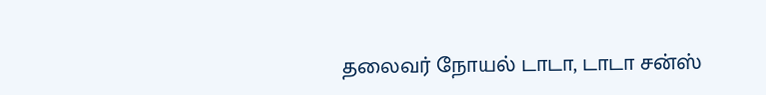தலைவர் நோயல் டாடா, டாடா சன்ஸ்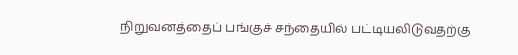நிறுவனத்தைப் பங்குச் சந்தையில் பட்டியலிடுவதற்கு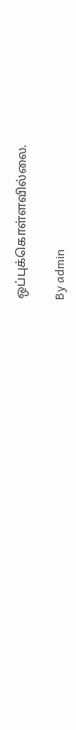ஒப்புக்கொள்ளவில்லை.

By admin